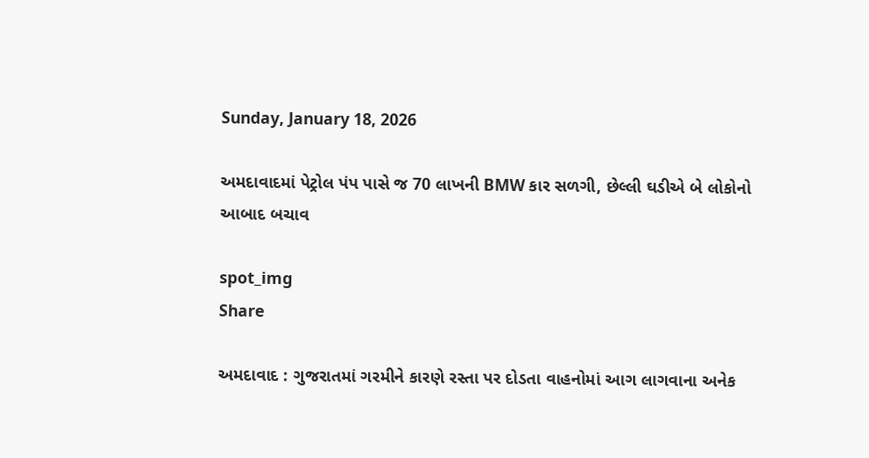Sunday, January 18, 2026

અમદાવાદમાં પેટ્રોલ પંપ પાસે જ 70 લાખની BMW કાર સળગી, છેલ્લી ઘડીએ બે લોકોનો આબાદ બચાવ

spot_img
Share

અમદાવાદ : ગુજરાતમાં ગરમીને કારણે રસ્તા પર દોડતા વાહનોમાં આગ લાગવાના અનેક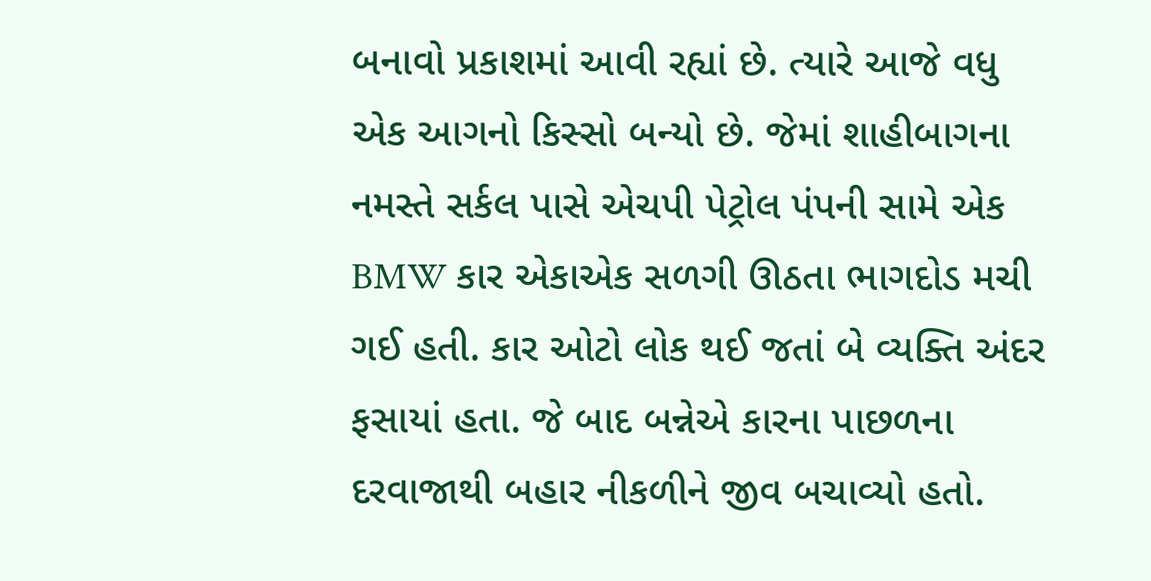બનાવો પ્રકાશમાં આવી રહ્યાં છે. ત્યારે આજે વધુ એક આગનો કિસ્સો બન્યો છે. જેમાં શાહીબાગના નમસ્તે સર્કલ પાસે એચપી પેટ્રોલ પંપની સામે એક BMW કાર એકાએક સળગી ઊઠતા ભાગદોડ મચી ગઈ હતી. કાર ઓટો લોક થઈ જતાં બે વ્યક્તિ અંદર ફસાયાં હતા. જે બાદ બન્નેએ કારના પાછળના દરવાજાથી બહાર નીકળીને જીવ બચાવ્યો હતો.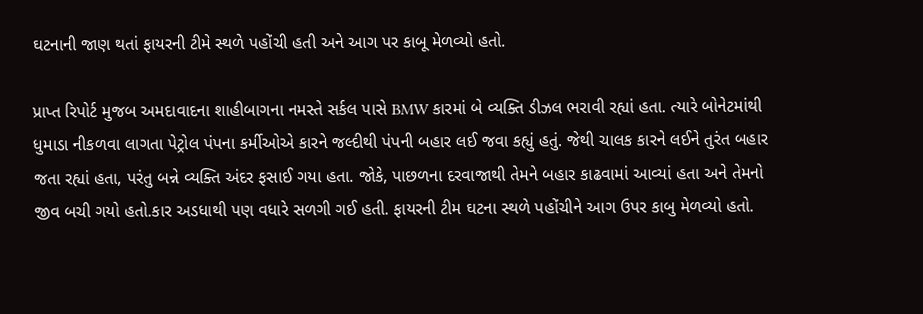ઘટનાની જાણ થતાં ફાયરની ટીમે સ્થળે પહોંચી હતી અને આગ પર કાબૂ મેળવ્યો હતો.

પ્રાપ્ત રિપોર્ટ મુજબ અમદાવાદના શાહીબાગના નમસ્તે સર્કલ પાસે BMW કારમાં બે વ્યક્તિ ડીઝલ ભરાવી રહ્યાં હતા. ત્યારે બોનેટમાંથી ધુમાડા નીકળવા લાગતા પેટ્રોલ પંપના કર્મીઓએ કારને જલ્દીથી પંપની બહાર લઈ જવા કહ્યું હતું. જેથી ચાલક કારને લઈને તુરંત બહાર જતા રહ્યાં હતા, પરંતુ બન્ને વ્યક્તિ અંદર ફસાઈ ગયા હતા. જોકે, પાછળના દરવાજાથી તેમને બહાર કાઢવામાં આવ્યાં હતા અને તેમનો જીવ બચી ગયો હતો.કાર અડધાથી પણ વધારે સળગી ગઈ હતી. ફાયરની ટીમ ઘટના સ્થળે પહોંચીને આગ ઉપર કાબુ મેળવ્યો હતો.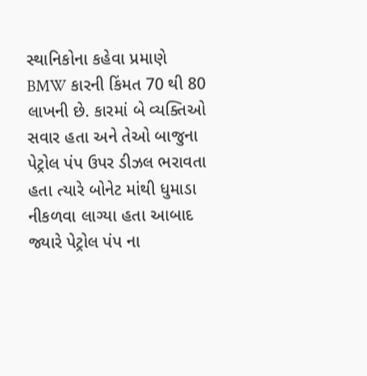સ્થાનિકોના કહેવા પ્રમાણે BMW કારની કિંમત 70 થી 80 લાખની છે. કારમાં બે વ્યક્તિઓ સવાર હતા અને તેઓ બાજુના પેટ્રોલ પંપ ઉપર ડીઝલ ભરાવતા હતા ત્યારે બોનેટ માંથી ધુમાડા નીકળવા લાગ્યા હતા આબાદ જ્યારે પેટ્રોલ પંપ ના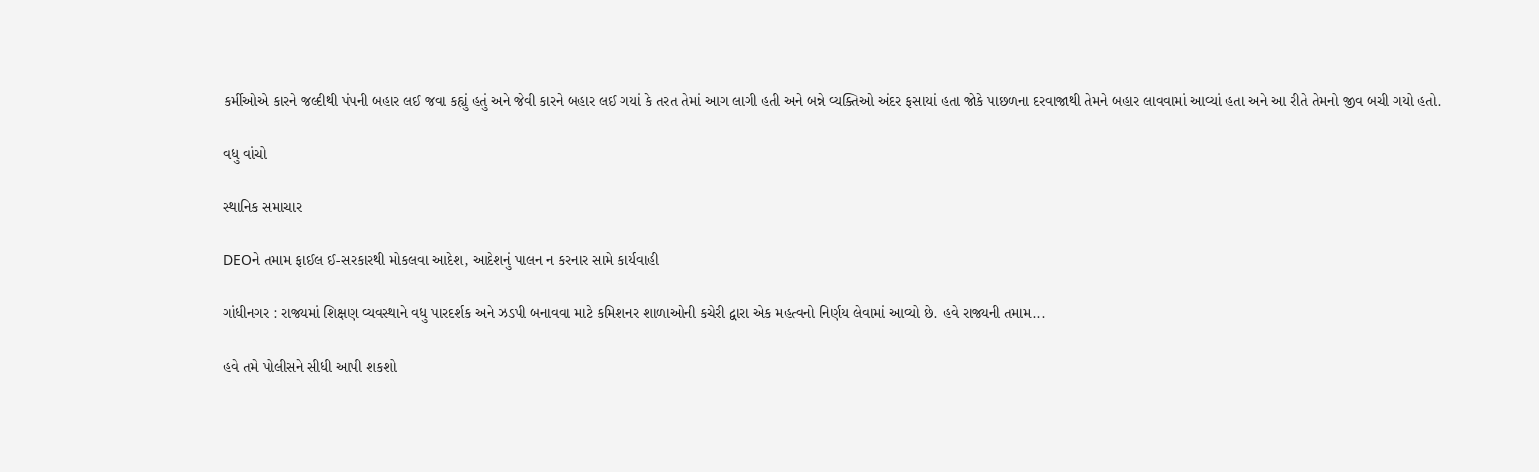કર્મીઓએ કારને જલ્દીથી પંપની બહાર લઈ જવા કહ્યું હતું અને જેવી કારને બહાર લઈ ગયાં કે તરત તેમાં આગ લાગી હતી અને બન્ને વ્યક્તિઓ અંદર ફસાયાં હતા જોકે પાછળના દરવાજાથી તેમને બહાર લાવવામાં આવ્યાં હતા અને આ રીતે તેમનો જીવ બચી ગયો હતો.

વધુ વાંચો

સ્થાનિક સમાચાર

DEOને તમામ ફાઈલ ઈ-સરકારથી મોકલવા આદેશ, આદેશનું પાલન ન કરનાર સામે કાર્યવાહી

ગાંધીનગર : રાજ્યમાં શિક્ષણ વ્યવસ્થાને વધુ પારદર્શક અને ઝડપી બનાવવા માટે કમિશનર શાળાઓની કચેરી દ્વારા એક મહત્વનો નિર્ણય લેવામાં આવ્યો છે. હવે રાજ્યની તમામ...

હવે તમે પોલીસને સીધી આપી શકશો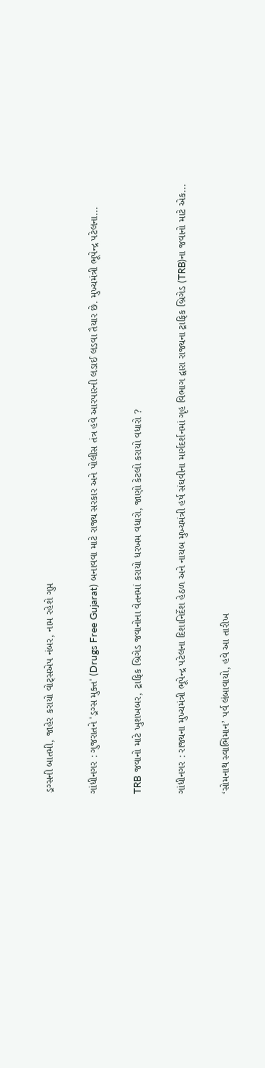ડ્રગ્સની બાતમી, જાહેર કરાયો વોટ્સએપ નંબર, નામ રહેશે ગુપ્ત

ગાંધીનગર : ગુજરાતને 'ડ્રગ્સ મુક્ત' (Drugs Free Gujarat) બનાવવા માટે રાજ્ય સરકાર અને પોલીસ તંત્ર હવે આરપારની લડાઈ લડવા તૈયાર છે. મુખ્યમંત્રી ભૂપેન્દ્ર પટેલના...

TRB જવાનો માટે ખુશખબર, ટ્રાફિક બ્રિગેડ જવાનોના વેતનમાં કરાયો ધરખમ વધારો, જાણો કેટલો કરાયો વધારો ?

ગાંધીનગર : રાજ્યના મુખ્યમંત્રી ભૂપેન્દ્ર પટેલના દિશાનિર્દેશ હેઠળ અને નાયબ મુખ્યમંત્રી હર્ષ સંઘવીના માર્ગદર્શનમાં ગૃહ વિભાગ દ્વારા રાજ્યના ટ્રાફિક બ્રિગેડ (TRB)ના જવાનો માટે એક...

‘સોમનાથ સ્વાભિમાન’ પર્વ લંબાવાયો, હવે આ તારીખ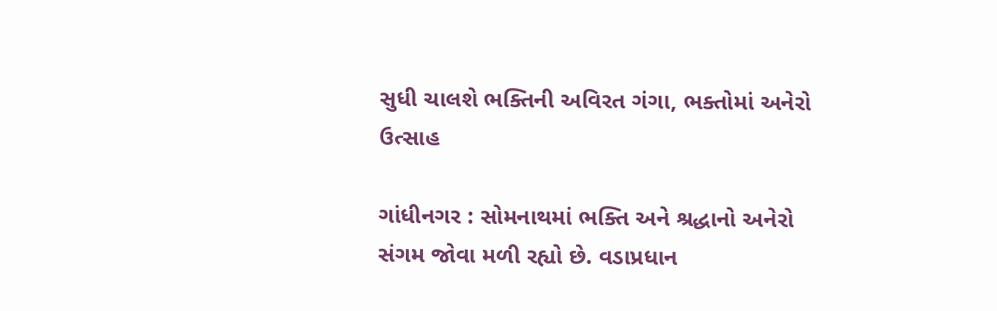સુધી ચાલશે ભક્તિની અવિરત ગંગા, ભક્તોમાં અનેરો ઉત્સાહ

ગાંધીનગર : સોમનાથમાં ભક્તિ અને શ્રદ્ધાનો અનેરો સંગમ જોવા મળી રહ્યો છે. વડાપ્રધાન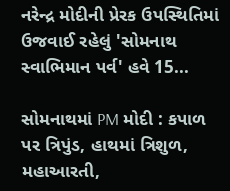નરેન્દ્ર મોદીની પ્રેરક ઉપસ્થિતિમાં ઉજવાઈ રહેલું 'સોમનાથ સ્વાભિમાન પર્વ' હવે 15...

સોમનાથમાં PM મોદી : કપાળ પર ત્રિપુંડ, હાથમાં ત્રિશુળ, મહાઆરતી,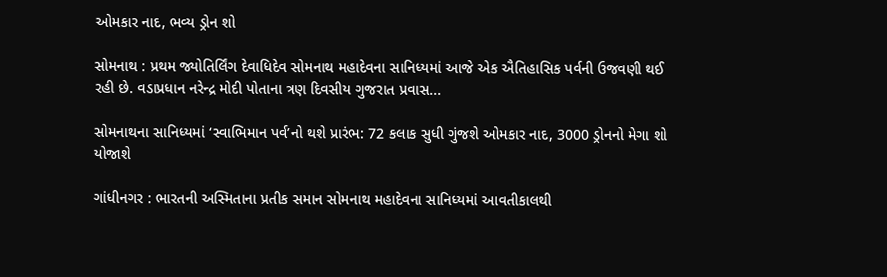ઓમકાર નાદ, ભવ્ય ડ્રોન શો

સોમનાથ : પ્રથમ જ્યોતિર્લિંગ દેવાધિદેવ સોમનાથ મહાદેવના સાનિધ્યમાં આજે એક ઐતિહાસિક પર્વની ઉજવણી થઈ રહી છે. વડાપ્રધાન નરેન્દ્ર મોદી પોતાના ત્રણ દિવસીય ગુજરાત પ્રવાસ...

સોમનાથના સાનિધ્યમાં ‘સ્વાભિમાન પર્વ’નો થશે પ્રારંભ: 72 કલાક સુધી ગુંજશે ઓમકાર નાદ, 3000 ડ્રોનનો મેગા શો યોજાશે

ગાંધીનગર : ભારતની અસ્મિતાના પ્રતીક સમાન સોમનાથ મહાદેવના સાનિધ્યમાં આવતીકાલથી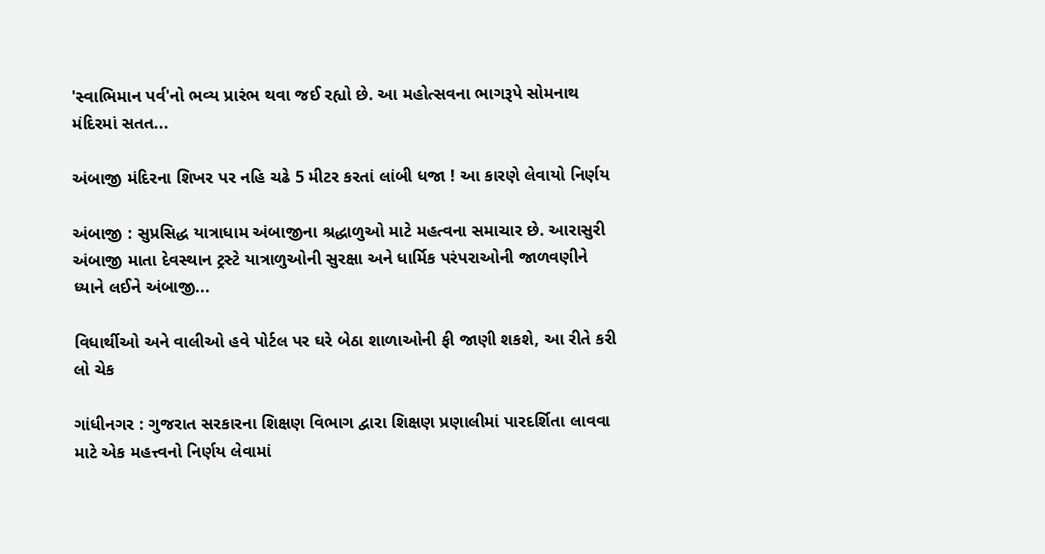'સ્વાભિમાન પર્વ'નો ભવ્ય પ્રારંભ થવા જઈ રહ્યો છે. આ મહોત્સવના ભાગરૂપે સોમનાથ મંદિરમાં સતત...

અંબાજી મંદિરના શિખર પર નહિ ચઢે 5 મીટર કરતાં લાંબી ધજા ! આ કારણે લેવાયો નિર્ણય

અંબાજી : સુપ્રસિદ્ધ યાત્રાધામ અંબાજીના શ્રદ્ધાળુઓ માટે મહત્વના સમાચાર છે. આરાસુરી અંબાજી માતા દેવસ્થાન ટ્રસ્ટે યાત્રાળુઓની સુરક્ષા અને ધાર્મિક પરંપરાઓની જાળવણીને ધ્યાને લઈને અંબાજી...

વિધાર્થીઓ અને વાલીઓ હવે પોર્ટલ પર ઘરે બેઠા શાળાઓની ફી જાણી શકશે, આ રીતે કરી લો ચેક

ગાંધીનગર : ગુજરાત સરકારના શિક્ષણ વિભાગ દ્વારા શિક્ષણ પ્રણાલીમાં પારદર્શિતા લાવવા માટે એક મહત્ત્વનો નિર્ણય લેવામાં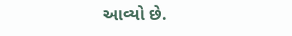આવ્યો છે.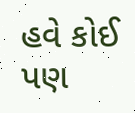હવે કોઈ પણ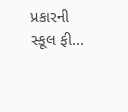પ્રકારની સ્કૂલ ફી...